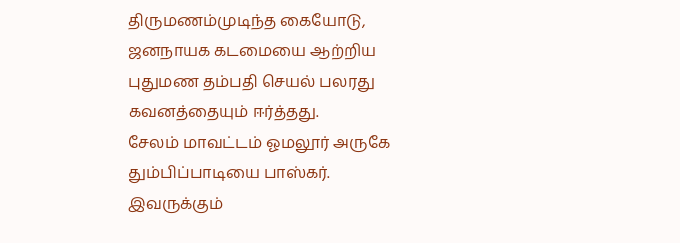திருமணம்முடிந்த கையோடு, ஜனநாயக கடமையை ஆற்றிய புதுமண தம்பதி செயல் பலரது கவனத்தையும் ஈர்த்தது.
சேலம் மாவட்டம் ஓமலூர் அருகே தும்பிப்பாடியை பாஸ்கர். இவருக்கும்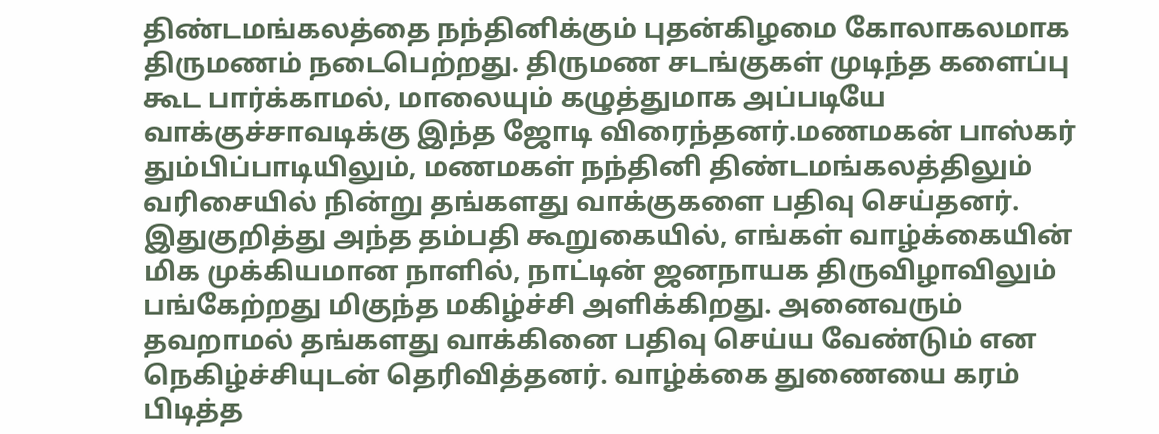திண்டமங்கலத்தை நந்தினிக்கும் புதன்கிழமை கோலாகலமாக திருமணம் நடைபெற்றது. திருமண சடங்குகள் முடிந்த களைப்பு கூட பார்க்காமல், மாலையும் கழுத்துமாக அப்படியே வாக்குச்சாவடிக்கு இந்த ஜோடி விரைந்தனர்.மணமகன் பாஸ்கர் தும்பிப்பாடியிலும், மணமகள் நந்தினி திண்டமங்கலத்திலும் வரிசையில் நின்று தங்களது வாக்குகளை பதிவு செய்தனர். இதுகுறித்து அந்த தம்பதி கூறுகையில், எங்கள் வாழ்க்கையின் மிக முக்கியமான நாளில், நாட்டின் ஜனநாயக திருவிழாவிலும் பங்கேற்றது மிகுந்த மகிழ்ச்சி அளிக்கிறது. அனைவரும் தவறாமல் தங்களது வாக்கினை பதிவு செய்ய வேண்டும் என நெகிழ்ச்சியுடன் தெரிவித்தனர். வாழ்க்கை துணையை கரம் பிடித்த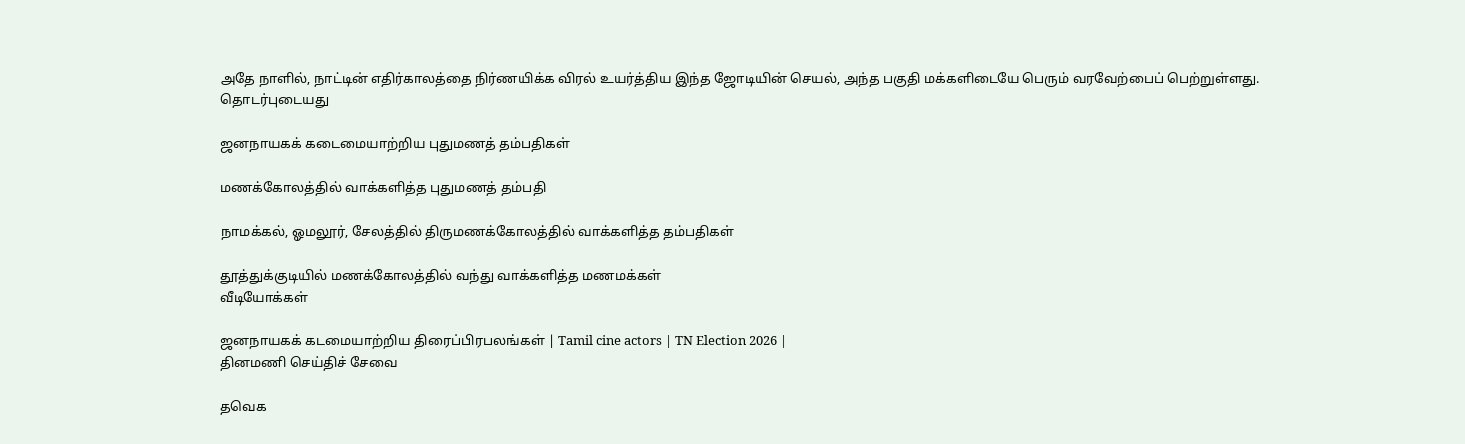அதே நாளில், நாட்டின் எதிர்காலத்தை நிர்ணயிக்க விரல் உயர்த்திய இந்த ஜோடியின் செயல், அந்த பகுதி மக்களிடையே பெரும் வரவேற்பைப் பெற்றுள்ளது.
தொடர்புடையது

ஜனநாயகக் கடைமையாற்றிய புதுமணத் தம்பதிகள்

மணக்கோலத்தில் வாக்களித்த புதுமணத் தம்பதி

நாமக்கல், ஓமலூர், சேலத்தில் திருமணக்கோலத்தில் வாக்களித்த தம்பதிகள்

தூத்துக்குடியில் மணக்கோலத்தில் வந்து வாக்களித்த மணமக்கள்
வீடியோக்கள்

ஜனநாயகக் கடமையாற்றிய திரைப்பிரபலங்கள் | Tamil cine actors | TN Election 2026 |
தினமணி செய்திச் சேவை

தவெக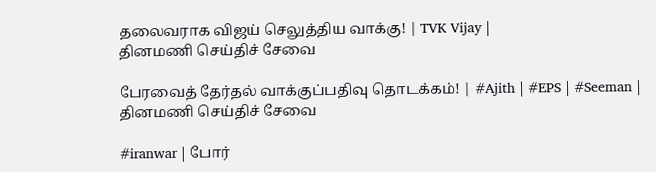தலைவராக விஜய் செலுத்திய வாக்கு! | TVK Vijay |
தினமணி செய்திச் சேவை

பேரவைத் தேர்தல் வாக்குப்பதிவு தொடக்கம்! | #Ajith | #EPS | #Seeman |
தினமணி செய்திச் சேவை

#iranwar | போர்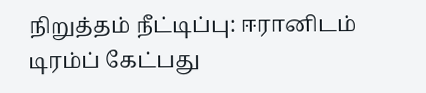நிறுத்தம் நீட்டிப்பு: ஈரானிடம் டிரம்ப் கேட்பது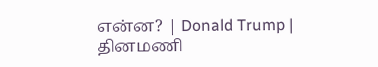என்ன? | Donald Trump |
தினமணி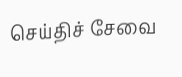செய்திச் சேவை